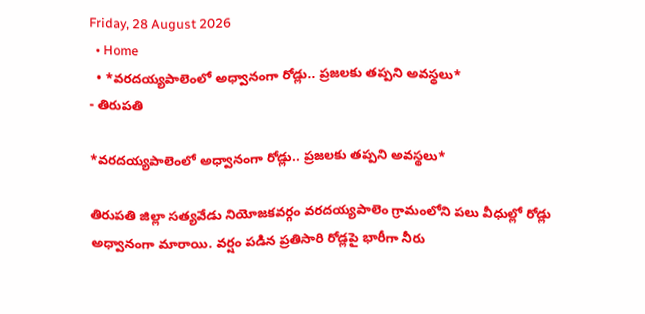Friday, 28 August 2026
  • Home
  • *వరదయ్యపాలెంలో అధ్వానంగా రోడ్లు.. ప్రజలకు తప్పని అవస్థలు*
- తిరుపతి

*వరదయ్యపాలెంలో అధ్వానంగా రోడ్లు.. ప్రజలకు తప్పని అవస్థలు*

తిరుపతి జిల్లా సత్యవేడు నియోజకవర్గం వరదయ్యపాలెం గ్రామంలోని పలు వీధుల్లో రోడ్లు అధ్వానంగా మారాయి. వర్షం పడిన ప్రతిసారి రోడ్లపై భారీగా నీరు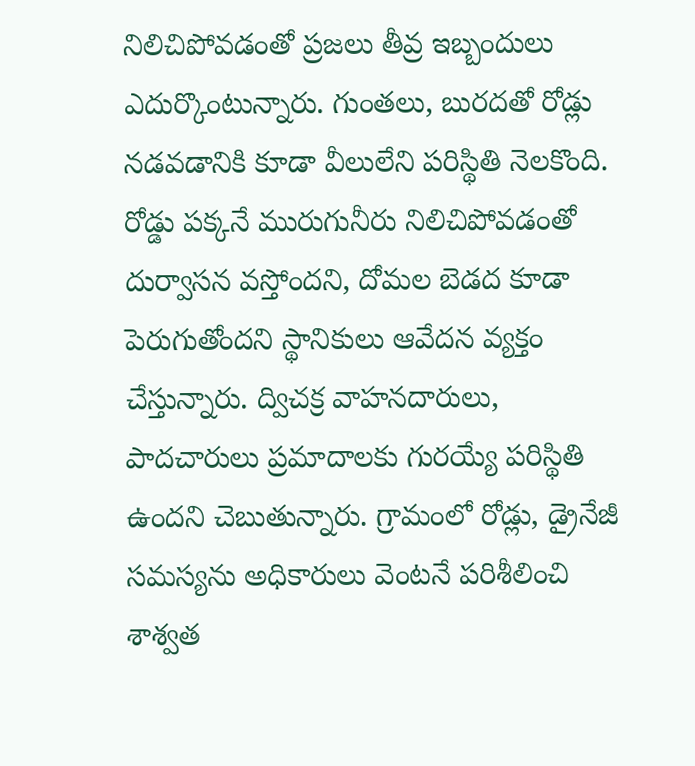నిలిచిపోవడంతో ప్రజలు తీవ్ర ఇబ్బందులు ఎదుర్కొంటున్నారు. గుంతలు, బురదతో రోడ్లు నడవడానికి కూడా వీలులేని పరిస్థితి నెలకొంది. రోడ్డు పక్కనే మురుగునీరు నిలిచిపోవడంతో దుర్వాసన వస్తోందని, దోమల బెడద కూడా పెరుగుతోందని స్థానికులు ఆవేదన వ్యక్తం చేస్తున్నారు. ద్విచక్ర వాహనదారులు, పాదచారులు ప్రమాదాలకు గురయ్యే పరిస్థితి ఉందని చెబుతున్నారు. గ్రామంలో రోడ్లు, డ్రైనేజీ సమస్యను అధికారులు వెంటనే పరిశీలించి శాశ్వత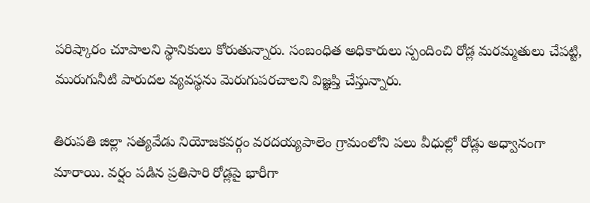పరిష్కారం చూపాలని స్థానికులు కోరుతున్నారు. సంబంధిత అధికారులు స్పందించి రోడ్ల మరమ్మతులు చేపట్టి, మురుగునీటి పారుదల వ్యవస్థను మెరుగుపరచాలని విజ్ఞప్తి చేస్తున్నారు.

తిరుపతి జిల్లా సత్యవేడు నియోజకవర్గం వరదయ్యపాలెం గ్రామంలోని పలు వీధుల్లో రోడ్లు అధ్వానంగా మారాయి. వర్షం పడిన ప్రతిసారి రోడ్లపై భారీగా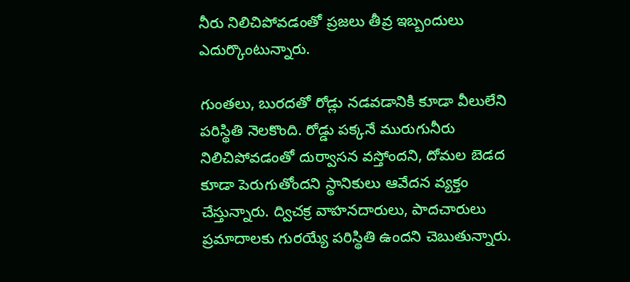నీరు నిలిచిపోవడంతో ప్రజలు తీవ్ర ఇబ్బందులు ఎదుర్కొంటున్నారు.

గుంతలు, బురదతో రోడ్లు నడవడానికి కూడా వీలులేని పరిస్థితి నెలకొంది. రోడ్డు పక్కనే మురుగునీరు నిలిచిపోవడంతో దుర్వాసన వస్తోందని, దోమల బెడద కూడా పెరుగుతోందని స్థానికులు ఆవేదన వ్యక్తం చేస్తున్నారు. ద్విచక్ర వాహనదారులు, పాదచారులు ప్రమాదాలకు గురయ్యే పరిస్థితి ఉందని చెబుతున్నారు.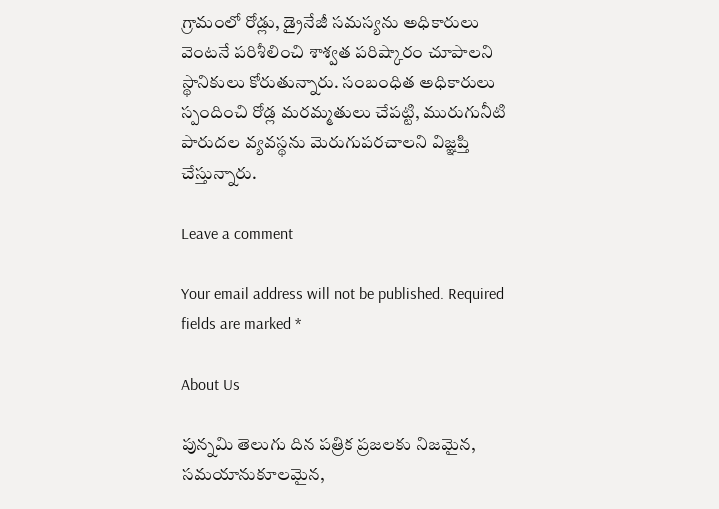గ్రామంలో రోడ్లు, డ్రైనేజీ సమస్యను అధికారులు వెంటనే పరిశీలించి శాశ్వత పరిష్కారం చూపాలని స్థానికులు కోరుతున్నారు. సంబంధిత అధికారులు స్పందించి రోడ్ల మరమ్మతులు చేపట్టి, మురుగునీటి పారుదల వ్యవస్థను మెరుగుపరచాలని విజ్ఞప్తి చేస్తున్నారు.

Leave a comment

Your email address will not be published. Required fields are marked *

About Us

పున్నమి తెలుగు దిన పత్రిక ప్రజలకు నిజమైన, సమయానుకూలమైన,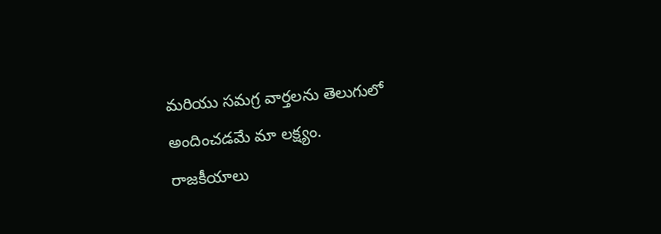మరియు సమగ్ర వార్తలను తెలుగులో అందించడమే మా లక్ష్యం.
రాజకీయాలు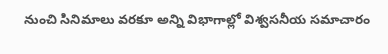నుంచి సినిమాలు వరకూ అన్ని విభాగాల్లో విశ్వసనీయ సమాచారం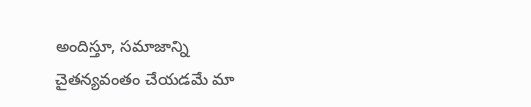అందిస్తూ, సమాజాన్ని చైతన్యవంతం చేయడమే మా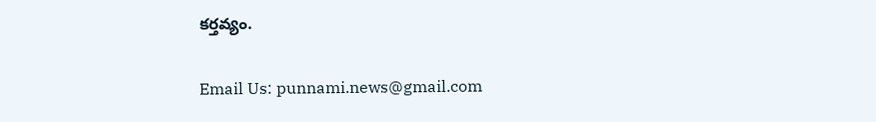కర్తవ్యం.

Email Us: punnami.news@gmail.com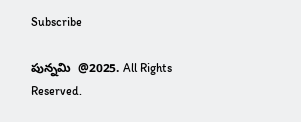Subscribe

పున్నమి  @2025. All Rights Reserved.